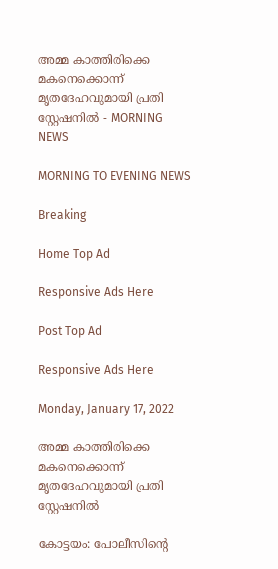അമ്മ കാത്തിരിക്കെ മകനെക്കൊന്ന് മൃതദേഹവുമായി പ്രതി സ്റ്റേഷനിൽ - MORNING NEWS

MORNING TO EVENING NEWS

Breaking

Home Top Ad

Responsive Ads Here

Post Top Ad

Responsive Ads Here

Monday, January 17, 2022

അമ്മ കാത്തിരിക്കെ മകനെക്കൊന്ന് മൃതദേഹവുമായി പ്രതി സ്റ്റേഷനിൽ

കോട്ടയം: പോലീസിന്റെ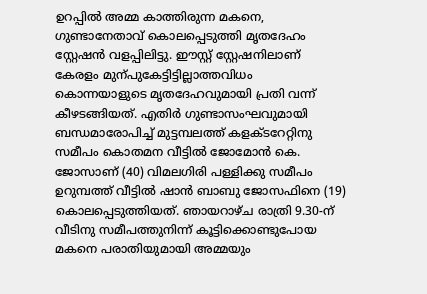ഉറപ്പിൽ അമ്മ കാത്തിരുന്ന മകനെ, ഗുണ്ടാനേതാവ് കൊലപ്പെടുത്തി മൃതദേഹം സ്റ്റേഷൻ വളപ്പിലിട്ടു. ഈസ്റ്റ്‌ സ്റ്റേഷനിലാണ്‌ കേരളം മുന്പുകേട്ടിട്ടില്ലാത്തവിധം കൊന്നയാളുടെ മൃതദേഹവുമായി പ്രതി വന്ന് കീഴടങ്ങിയത്. എതിർ ഗുണ്ടാസംഘവുമായി ബന്ധമാരോപിച്ച് മുട്ടമ്പലത്ത്‌ കളക്ടറേറ്റിനു സമീപം കൊതമന വീട്ടിൽ ജോമോൻ കെ. ജോസാണ്‌ (40) വിമലഗിരി പള്ളിക്കു സമീപം ഉറുമ്പത്ത്‌ വീട്ടിൽ ഷാൻ ബാബു ജോസഫിനെ (19) കൊലപ്പെടുത്തിയത്. ഞായറാഴ്ച രാത്രി 9.30-ന് വീടിനു സമീപത്തുനിന്ന്‌ കൂട്ടിക്കൊണ്ടുപോയ മകനെ പരാതിയുമായി അമ്മയും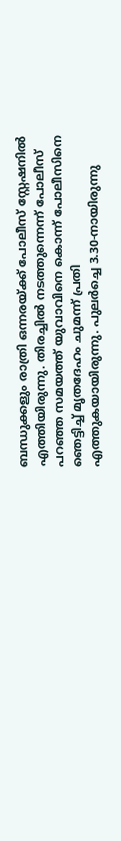ബന്ധുക്കളും രാത്രി ഒന്നരയ്ക്ക്‌ പോലീസ്‌ സ്റ്റേഷനിൽ എത്തിയിരുന്നു. തിരച്ചിൽ നടത്തുന്നെന്ന് പോലീസ് പറഞ്ഞ സമയത്ത് യുവാവിനെ കൊന്ന് പോലീസിനെ ഞെട്ടിച്ച് മൃതദേഹം ചുമന്ന് പ്രതി എത്തുകയായിരുന്നു. പുലർച്ചെ 3.30-നായിരുന്നു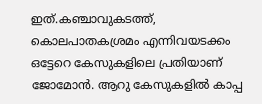ഇത്.കഞ്ചാവുകടത്ത്, കൊലപാതകശ്രമം എന്നിവയടക്കം ഒട്ടേറെ കേസുകളിലെ പ്രതിയാണ്‌ ജോമോൻ. ആറു കേസുകളിൽ കാപ്പ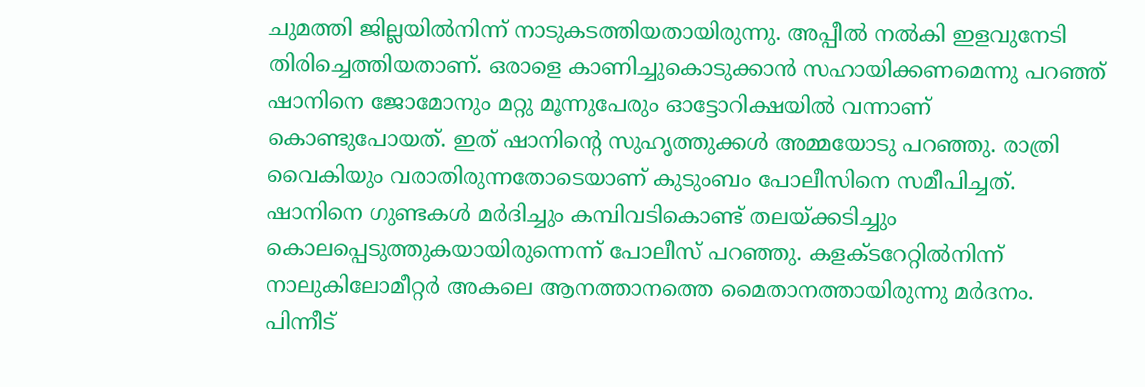ചുമത്തി ജില്ലയിൽനിന്ന്‌ നാടുകടത്തിയതായിരുന്നു. അപ്പീൽ നൽകി ഇളവുനേടി തിരിച്ചെത്തിയതാണ്. ഒരാളെ കാണിച്ചുകൊടുക്കാൻ സഹായിക്കണമെന്നു പറഞ്ഞ് ഷാനിനെ ജോമോനും മറ്റു മൂന്നുപേരും ഓട്ടോറിക്ഷയിൽ വന്നാണ് കൊണ്ടുപോയത്‌. ഇത് ഷാനിന്റെ സുഹൃത്തുക്കൾ അമ്മയോടു പറഞ്ഞു. രാത്രി വൈകിയും വരാതിരുന്നതോടെയാണ് കുടുംബം പോലീസിനെ സമീപിച്ചത്. ഷാനിനെ ഗുണ്ടകൾ മർദിച്ചും കമ്പിവടികൊണ്ട് തലയ്ക്കടിച്ചും കൊലപ്പെടുത്തുകയായിരുന്നെന്ന് പോലീസ് പറഞ്ഞു. കളക്ടറേറ്റിൽനിന്ന് നാലുകിലോമീറ്റർ അകലെ ആനത്താനത്തെ മൈതാനത്തായിരുന്നു മർദനം. പിന്നീട്‌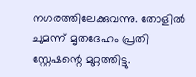നഗരത്തിലേക്കുവന്നു. തോളിൽ ചുമന്ന് മൃതദേഹം പ്രതി സ്റ്റേഷന്റെ മുറ്റത്തിട്ടു.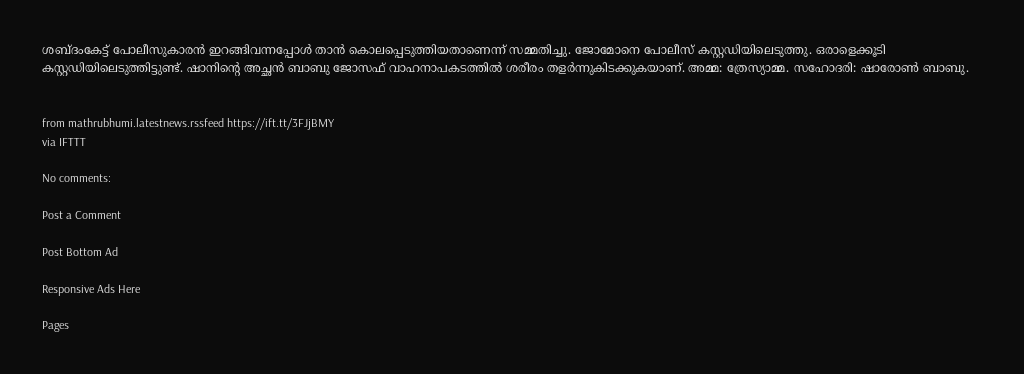ശബ്ദംകേട്ട്‌ പോലീസുകാരൻ ഇറങ്ങിവന്നപ്പോൾ താൻ കൊലപ്പെടുത്തിയതാണെന്ന്‌ സമ്മതിച്ചു. ജോമോനെ പോലീസ് കസ്റ്റഡിയിലെടുത്തു. ഒരാളെക്കൂടി കസ്റ്റഡിയിലെടുത്തിട്ടുണ്ട്‌. ഷാനിന്റെ അച്ഛൻ ബാബു ജോസഫ്‌ വാഹനാപകടത്തിൽ ശരീരം തളർന്നുകിടക്കുകയാണ്‌. അമ്മ: ത്രേസ്യാമ്മ. സഹോദരി: ഷാരോൺ ബാബു.


from mathrubhumi.latestnews.rssfeed https://ift.tt/3FJjBMY
via IFTTT

No comments:

Post a Comment

Post Bottom Ad

Responsive Ads Here

Pages